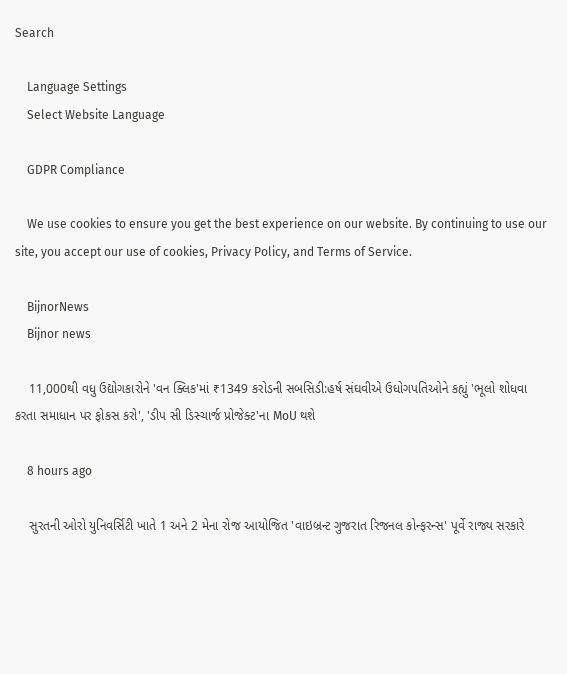Search

    Language Settings
    Select Website Language

    GDPR Compliance

    We use cookies to ensure you get the best experience on our website. By continuing to use our site, you accept our use of cookies, Privacy Policy, and Terms of Service.

    BijnorNews
    Bijnor news

    11,000થી વધુ ઉદ્યોગકારોને 'વન ક્લિક'માં ₹1349 કરોડની સબસિડી:હર્ષ સંઘવીએ ઉધોગપતિઓને કહ્યું 'ભૂલો શોધવા કરતા સમાધાન પર ફોકસ કરો', 'ડીપ સી ડિસ્ચાર્જ પ્રોજેક્ટ'ના MoU થશે

    8 hours ago

    સુરતની ઓરો યુનિવર્સિટી ખાતે 1 અને 2 મેના રોજ આયોજિત 'વાઇબ્રન્ટ ગુજરાત રિજનલ કોન્ફરન્સ' પૂર્વે રાજ્ય સરકારે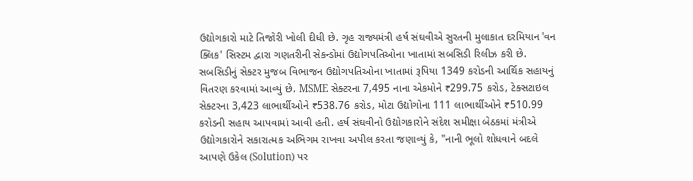ઉદ્યોગકારો માટે તિજોરી ખોલી દીધી છે. ગૃહ રાજ્યમંત્રી હર્ષ સંઘવીએ સુરતની મુલાકાત દરમિયાન 'વન ક્લિક' સિસ્ટમ દ્વારા ગણતરીની સેકન્ડોમાં ઉદ્યોગપતિઓના ખાતામાં સબસિડી રિલીઝ કરી છે. સબસિડીનું સેક્ટર મુજબ વિભાજન ઉદ્યોગપતિઓના ખાતામાં રૂપિયા 1349 કરોડની આર્થિક સહાયનું વિતરણ કરવામાં આવ્યું છે. MSME સેક્ટરના 7,495 નાના એકમોને ₹299.75 કરોડ, ટેક્સટાઇલ સેક્ટરના 3,423 લાભાર્થીઓને ₹538.76 કરોડ, મોટા ઉદ્યોગોના 111 લાભાર્થીઓને ₹510.99 કરોડની સહાય આપવામાં આવી હતી. હર્ષ સંઘવીનો ઉદ્યોગકારોને સંદેશ સમીક્ષા બેઠકમાં મંત્રીએ ઉદ્યોગકારોને સકારાત્મક અભિગમ રાખવા અપીલ કરતા જણાવ્યું કે, "નાની ભૂલો શોધવાને બદલે આપણે ઉકેલ (Solution) પર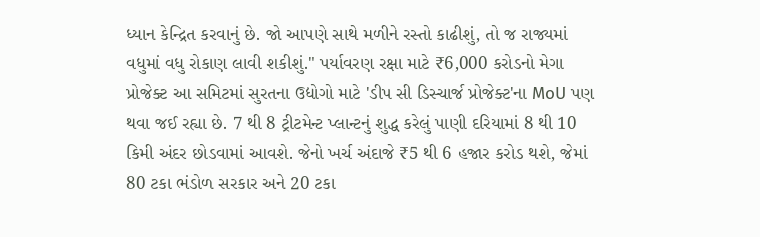ધ્યાન કેન્દ્રિત કરવાનું છે. જો આપણે સાથે મળીને રસ્તો કાઢીશું, તો જ રાજ્યમાં વધુમાં વધુ રોકાણ લાવી શકીશું." પર્યાવરણ રક્ષા માટે ₹6,000 કરોડનો મેગા પ્રોજેક્ટ આ સમિટમાં સુરતના ઉદ્યોગો માટે 'ડીપ સી ડિસ્ચાર્જ પ્રોજેક્ટ'ના MoU પણ થવા જઈ રહ્યા છે. 7 થી 8 ટ્રીટમેન્ટ પ્લાન્ટનું શુદ્ધ કરેલું પાણી દરિયામાં 8 થી 10 કિમી અંદર છોડવામાં આવશે. જેનો ખર્ચ અંદાજે ₹5 થી 6 હજાર કરોડ થશે, જેમાં 80 ટકા ભંડોળ સરકાર અને 20 ટકા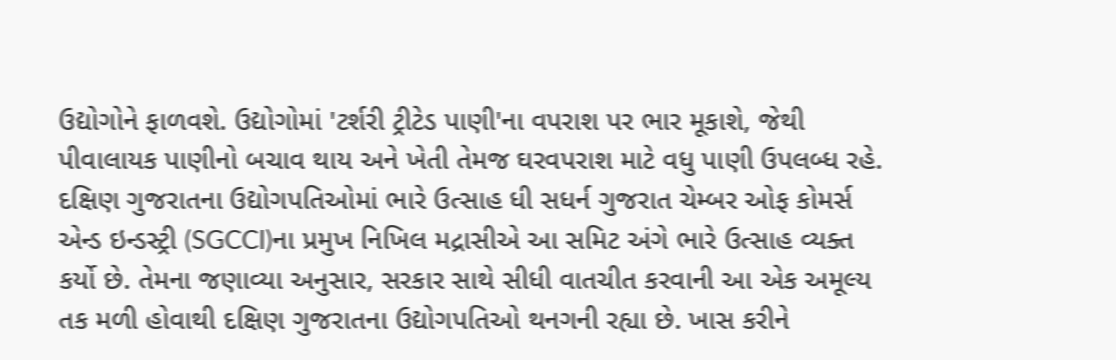ઉદ્યોગોને ફાળવશે. ઉદ્યોગોમાં 'ટર્શરી ટ્રીટેડ પાણી'ના વપરાશ પર ભાર મૂકાશે, જેથી પીવાલાયક પાણીનો બચાવ થાય અને ખેતી તેમજ ઘરવપરાશ માટે વધુ પાણી ઉપલબ્ધ રહે. દક્ષિણ ગુજરાતના ઉદ્યોગપતિઓમાં ભારે ઉત્સાહ ધી સધર્ન ગુજરાત ચેમ્બર ઓફ કોમર્સ એન્ડ ઇન્ડસ્ટ્રી (SGCCI)ના પ્રમુખ નિખિલ મદ્રાસીએ આ સમિટ અંગે ભારે ઉત્સાહ વ્યક્ત કર્યો છે. તેમના જણાવ્યા અનુસાર, સરકાર સાથે સીધી વાતચીત કરવાની આ એક અમૂલ્ય તક મળી હોવાથી દક્ષિણ ગુજરાતના ઉદ્યોગપતિઓ થનગની રહ્યા છે. ખાસ કરીને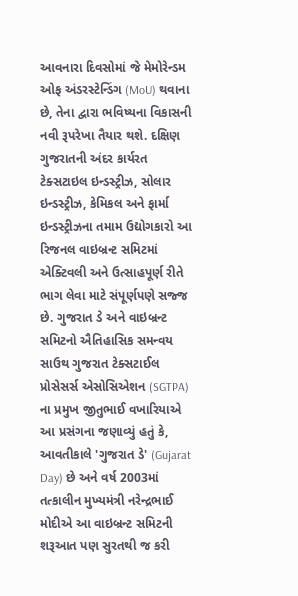આવનારા દિવસોમાં જે મેમોરેન્ડમ ઓફ અંડરસ્ટેન્ડિંગ (MoU) થવાના છે, તેના દ્વારા ભવિષ્યના વિકાસની નવી રૂપરેખા તૈયાર થશે. દક્ષિણ ગુજરાતની અંદર કાર્યરત ટેક્સટાઇલ ઇન્ડસ્ટ્રીઝ, સોલાર ઇન્ડસ્ટ્રીઝ, કેમિકલ અને ફાર્મા ઇન્ડસ્ટ્રીઝના તમામ ઉદ્યોગકારો આ રિજનલ વાઇબ્રન્ટ સમિટમાં એક્ટિવલી અને ઉત્સાહપૂર્ણ રીતે ભાગ લેવા માટે સંપૂર્ણપણે સજ્જ છે. ગુજરાત ડે અને વાઇબ્રન્ટ સમિટનો ઐતિહાસિક સમન્વય સાઉથ ગુજરાત ટેક્સટાઈલ પ્રોસેસર્સ એસોસિએશન (SGTPA) ના પ્રમુખ જીતુભાઈ વખારિયાએ આ પ્રસંગના જણાવ્યું હતું કે, આવતીકાલે 'ગુજરાત ડે' (Gujarat Day) છે અને વર્ષ 2003માં તત્કાલીન મુખ્યમંત્રી નરેન્દ્રભાઈ મોદીએ આ વાઇબ્રન્ટ સમિટની શરૂઆત પણ સુરતથી જ કરી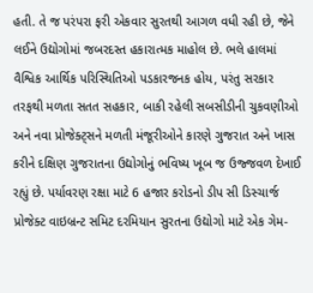હતી. તે જ પરંપરા ફરી એકવાર સુરતથી આગળ વધી રહી છે, જેને લઈને ઉદ્યોગોમાં જબરદસ્ત હકારાત્મક માહોલ છે. ભલે હાલમાં વૈશ્વિક આર્થિક પરિસ્થિતિઓ પડકારજનક હોય, પરંતુ સરકાર તરફથી મળતા સતત સહકાર, બાકી રહેલી સબસીડીની ચુકવણીઓ અને નવા પ્રોજેક્ટ્સને મળતી મંજૂરીઓને કારણે ગુજરાત અને ખાસ કરીને દક્ષિણ ગુજરાતના ઉદ્યોગોનું ભવિષ્ય ખૂબ જ ઉજ્જવળ દેખાઈ રહ્યું છે. પર્યાવરણ રક્ષા માટે 6 હજાર કરોડનો ડીપ સી ડિસ્ચાર્જ પ્રોજેક્ટ વાઇબ્રન્ટ સમિટ દરમિયાન સુરતના ઉદ્યોગો માટે એક ગેમ-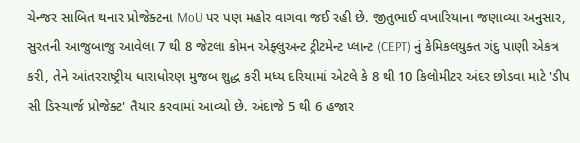ચેન્જર સાબિત થનાર પ્રોજેક્ટના MoU પર પણ મહોર વાગવા જઈ રહી છે. જીતુભાઈ વખારિયાના જણાવ્યા અનુસાર, સુરતની આજુબાજુ આવેલા 7 થી 8 જેટલા કોમન એફ્લુઅન્ટ ટ્રીટમેન્ટ પ્લાન્ટ (CEPT) નું કેમિકલયુક્ત ગંદુ પાણી એકત્ર કરી, તેને આંતરરાષ્ટ્રીય ધારાધોરણ મુજબ શુદ્ધ કરી મધ્ય દરિયામાં એટલે કે 8 થી 10 કિલોમીટર અંદર છોડવા માટે 'ડીપ સી ડિસ્ચાર્જ પ્રોજેક્ટ' તૈયાર કરવામાં આવ્યો છે. અંદાજે 5 થી 6 હજાર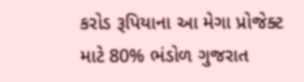કરોડ રૂપિયાના આ મેગા પ્રોજેક્ટ માટે 80% ભંડોળ ગુજરાત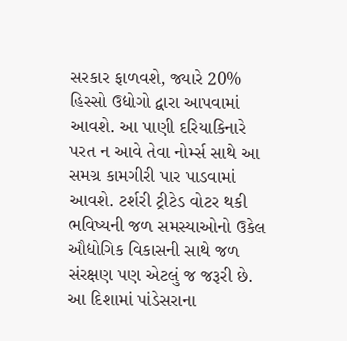સરકાર ફાળવશે, જ્યારે 20% હિસ્સો ઉદ્યોગો દ્વારા આપવામાં આવશે. આ પાણી દરિયાકિનારે પરત ન આવે તેવા નોર્મ્સ સાથે આ સમગ્ર કામગીરી પાર પાડવામાં આવશે. ટર્શરી ટ્રીટેડ વોટર થકી ભવિષ્યની જળ સમસ્યાઓનો ઉકેલ ઔદ્યોગિક વિકાસની સાથે જળ સંરક્ષણ પણ એટલું જ જરૂરી છે. આ દિશામાં પાંડેસરાના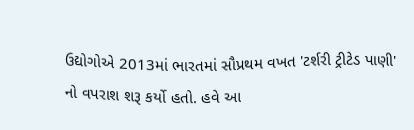ઉદ્યોગોએ 2013માં ભારતમાં સૌપ્રથમ વખત 'ટર્શરી ટ્રીટેડ પાણી' નો વપરાશ શરૂ કર્યો હતો. હવે આ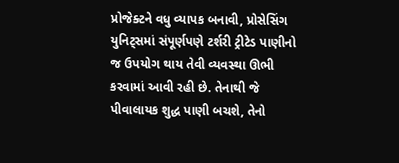પ્રોજેક્ટને વધુ વ્યાપક બનાવી, પ્રોસેસિંગ યુનિટ્સમાં સંપૂર્ણપણે ટર્શરી ટ્રીટેડ પાણીનો જ ઉપયોગ થાય તેવી વ્યવસ્થા ઊભી કરવામાં આવી રહી છે. તેનાથી જે પીવાલાયક શુદ્ધ પાણી બચશે, તેનો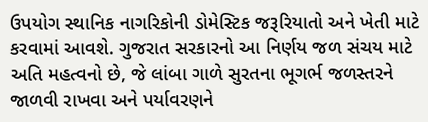ઉપયોગ સ્થાનિક નાગરિકોની ડોમેસ્ટિક જરૂરિયાતો અને ખેતી માટે કરવામાં આવશે. ગુજરાત સરકારનો આ નિર્ણય જળ સંચય માટે અતિ મહત્વનો છે, જે લાંબા ગાળે સુરતના ભૂગર્ભ જળસ્તરને જાળવી રાખવા અને પર્યાવરણને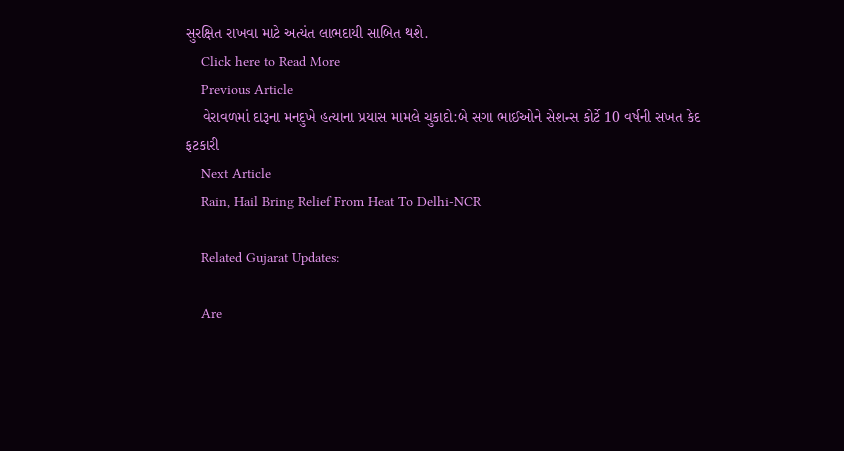સુરક્ષિત રાખવા માટે અત્યંત લાભદાયી સાબિત થશે.
    Click here to Read More
    Previous Article
    વેરાવળમાં દારૂના મનદુખે હત્યાના પ્રયાસ મામલે ચુકાદો:બે સગા ભાઈઓને સેશન્સ કોર્ટે 10 વર્ષની સખત કેદ ફટકારી
    Next Article
    Rain, Hail Bring Relief From Heat To Delhi-NCR

    Related Gujarat Updates:

    Are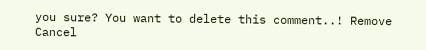you sure? You want to delete this comment..! Remove Cancel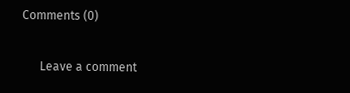Comments (0)

      Leave a comment